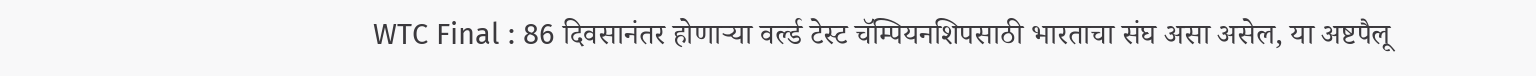WTC Final : 86 दिवसानंतर होणाऱ्या वर्ल्ड टेस्ट चॅम्पियनशिपसाठी भारताचा संघ असा असेल, या अष्टपैलू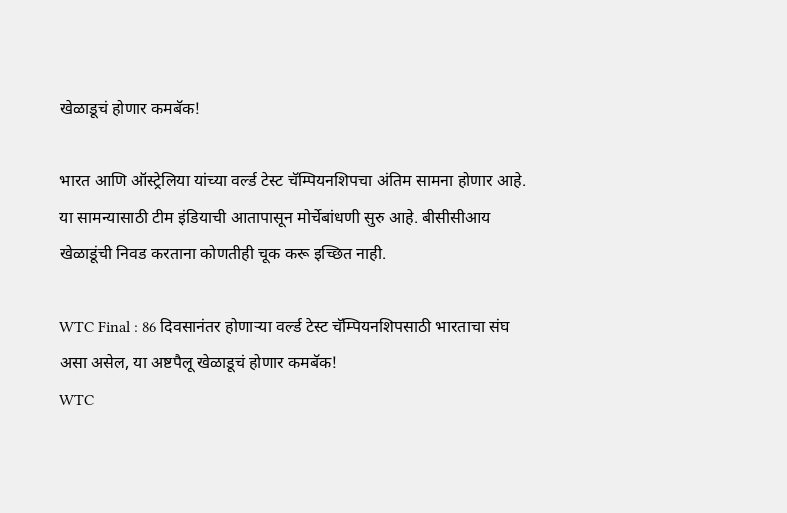खेळाडूचं होणार कमबॅक!

भारत आणि ऑस्ट्रेलिया यांच्या वर्ल्ड टेस्ट चॅम्पियनशिपचा अंतिम सामना होणार आहे. या सामन्यासाठी टीम इंडियाची आतापासून मोर्चेबांधणी सुरु आहे. बीसीसीआय खेळाडूंची निवड करताना कोणतीही चूक करू इच्छित नाही.

WTC Final : 86 दिवसानंतर होणाऱ्या वर्ल्ड टेस्ट चॅम्पियनशिपसाठी भारताचा संघ असा असेल, या अष्टपैलू खेळाडूचं होणार कमबॅक!
WTC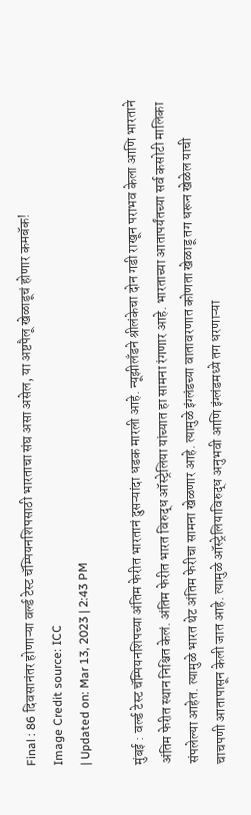Final : 86 दिवसानंतर होणाऱ्या वर्ल्ड टेस्ट चॅम्पियनशिपसाठी भारताचा संघ असा असेल, या अष्टपैलू खेळाडूचं होणार कमबॅक!
Image Credit source: ICC
| Updated on: Mar 13, 2023 | 2:43 PM

मुंबई : वर्ल्ड टेस्ट चॅम्पियनशिपच्या अंतिम फेरीत भारतानं दुसऱ्यांदा धडक मारली आहे. न्यूझीलँडने श्रीलंकेचा दोन गडी राखून पराभव केला आणि भारताने अंतिम फेरीत स्थान निश्चित केलं. अंतिम फेरीत भारत विरुद्ध ऑस्ट्रेलिया यांच्यात हा सामना रंगणार आहे. भारताच्या आतापर्यंतच्या सर्व कसोटी मालिका संपलेल्या आहेत. त्यामुळे भारत थेट अंतिम फेरीचा सामना खेळणार आहे. त्यामुळे इंग्लंडच्या वातावरणात कोणता खेळाडू तग धरून खेळेल याची चाचपणी आतापासून केली जात आहे. त्यामुळे ऑस्ट्रेलियाविरुद्ध अनुभवी आणि इंग्लंडमध्ये तग धरणाऱ्या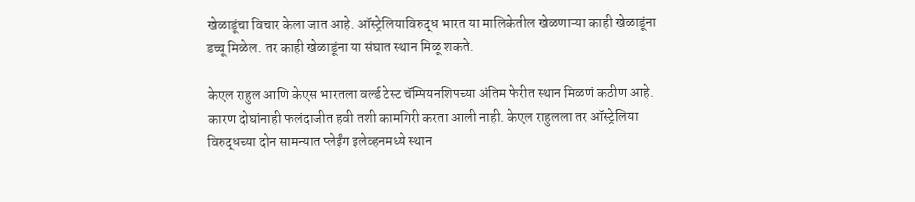खेळाडूंचा विचार केला जात आहे. ऑस्ट्रेलियाविरुद्ध भारत या मालिकेतील खेळणाऱ्या काही खेळाडूंना डच्चू मिळेल. तर काही खेळाडूंना या संघात स्थान मिळू शकते.

केएल राहुल आणि केएस भारतला वर्ल्ड टेस्ट चॅम्पियनशिपच्या अंतिम फेरीत स्थान मिळणं कठीण आहे. कारण दोघांनाही फलंदाजीत हवी तशी कामगिरी करता आली नाही. केएल राहुलला तर ऑस्ट्रेलिया विरुद्धच्या दोन सामन्यात प्लेईंग इलेव्हनमध्ये स्थान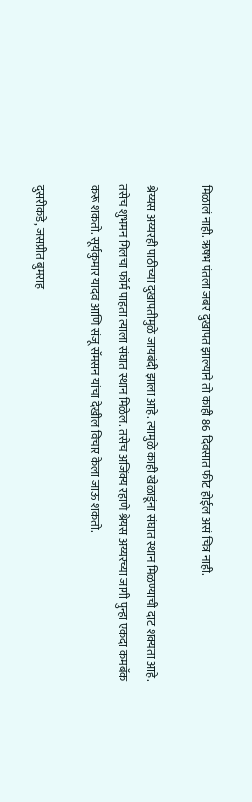मिळालं नाही. ऋषभ पंतला जबर दुखापत झाल्याने तो काही 86 दिवसात फीट होईल असं चित्र नाही.

श्रेय्यस अय्यरही पाठीच्या दुखापतीमुळे जायबंदी झाला आहे. त्यामुळे काही खेळाडूंना संघात स्थान मिळण्याची दाट शक्यता आहे. तसेच शुभमन गिलचा फॉर्म पाहता त्याला संघात स्थान मिळेल. तसेच अजिंक्य रहाणे श्रेयस अय्यरच्या जागी पुन्हा एकदा कमबॅक करू शकतो. सूर्यकुमार यादव आणि संजू सॅमसन यांचा देखील विचार केला जाऊ शकतो.

दुसरीकडे, जसप्रीत बुमराह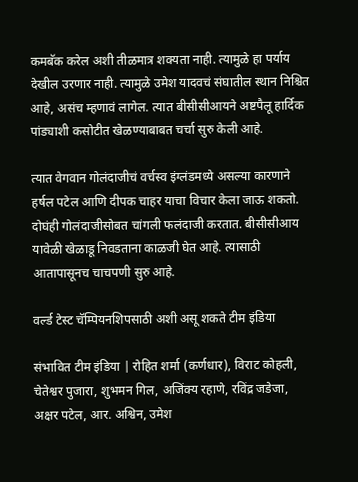कमबॅक करेल अशी तीळमात्र शक्यता नाही. त्यामुळे हा पर्याय देखील उरणार नाही. त्यामुळे उमेश यादवचं संघातील स्थान निश्चित आहे, असंच म्हणावं लागेल. त्यात बीसीसीआयने अष्टपैलू हार्दिक पांड्याशी कसोटीत खेळण्याबाबत चर्चा सुरु केली आहे.

त्यात वेगवान गोलंदाजीचं वर्चस्व इंग्लंडमध्ये असल्या कारणाने हर्षल पटेल आणि दीपक चाहर याचा विचार केला जाऊ शकतो. दोघंही गोलंदाजीसोबत चांगली फलंदाजी करतात. बीसीसीआय यावेळी खेळाडू निवडताना काळजी घेत आहे. त्यासाठी आतापासूनच चाचपणी सुरु आहे.

वर्ल्ड टेस्ट चॅम्पियनशिपसाठी अशी असू शकते टीम इंडिया

संभावित टीम इंडिया | रोहित शर्मा (कर्णधार), विराट कोहली, चेतेश्वर पुजारा, शुभमन गिल, अजिंक्य रहाणे, रविंद्र जडेजा, अक्षर पटेल, आर. अश्विन, उमेश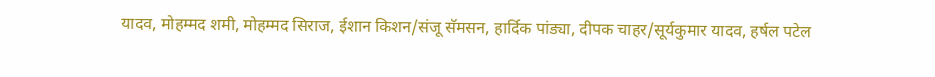यादव, मोहम्मद शमी, मोहम्मद सिराज, ईशान किशन/संजू सॅमसन, हार्दिक पांड्या, दीपक चाहर/सूर्यकुमार यादव, हर्षल पटेल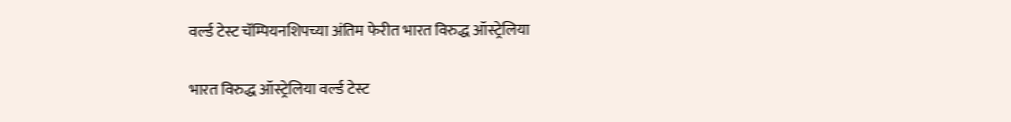वर्ल्ड टेस्ट चॅम्पियनशिपच्या अंतिम फेरीत भारत विरुद्ध ऑस्ट्रेलिया

भारत विरुद्ध ऑस्ट्रेलिया वर्ल्ड टेस्ट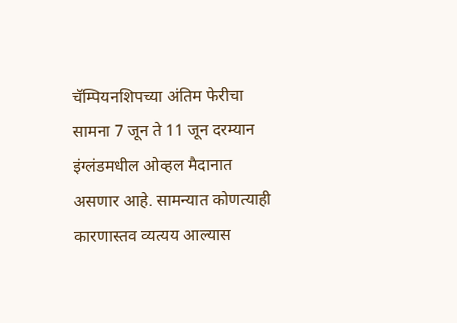चॅम्पियनशिपच्या अंतिम फेरीचा सामना 7 जून ते 11 जून दरम्यान इंग्लंडमधील ओव्हल मैदानात असणार आहे. सामन्यात कोणत्याही कारणास्तव व्यत्यय आल्यास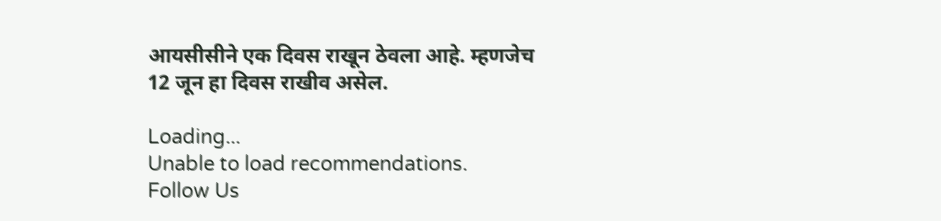आयसीसीने एक दिवस राखून ठेवला आहे. म्हणजेच 12 जून हा दिवस राखीव असेल.

Loading...
Unable to load recommendations.
Follow Us